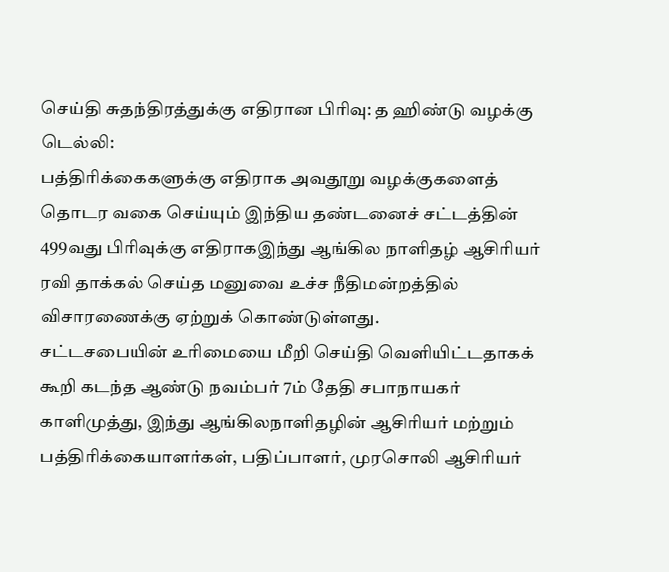செய்தி சுதந்திரத்துக்கு எதிரான பிரிவு: த ஹிண்டு வழக்கு
டெல்லி:
பத்திரிக்கைகளுக்கு எதிராக அவதூறு வழக்குகளைத் தொடர வகை செய்யும் இந்திய தண்டனைச் சட்டத்தின் 499வது பிரிவுக்கு எதிராகஇந்து ஆங்கில நாளிதழ் ஆசிரியர் ரவி தாக்கல் செய்த மனுவை உச்ச நீதிமன்றத்தில் விசாரணைக்கு ஏற்றுக் கொண்டுள்ளது.
சட்டசபையின் உரிமையை மீறி செய்தி வெளியிட்டதாகக் கூறி கடந்த ஆண்டு நவம்பர் 7ம் தேதி சபாநாயகர் காளிமுத்து, இந்து ஆங்கிலநாளிதழின் ஆசிரியர் மற்றும் பத்திரிக்கையாளர்கள், பதிப்பாளர், முரசொலி ஆசிரியர்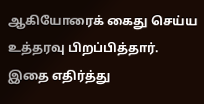ஆகியோரைக் கைது செய்ய உத்தரவு பிறப்பித்தார்.
இதை எதிர்த்து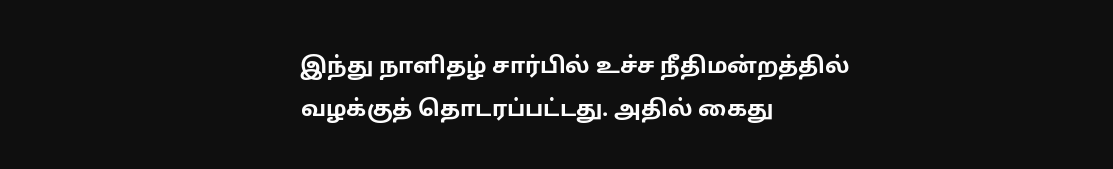இந்து நாளிதழ் சார்பில் உச்ச நீதிமன்றத்தில் வழக்குத் தொடரப்பட்டது. அதில் கைது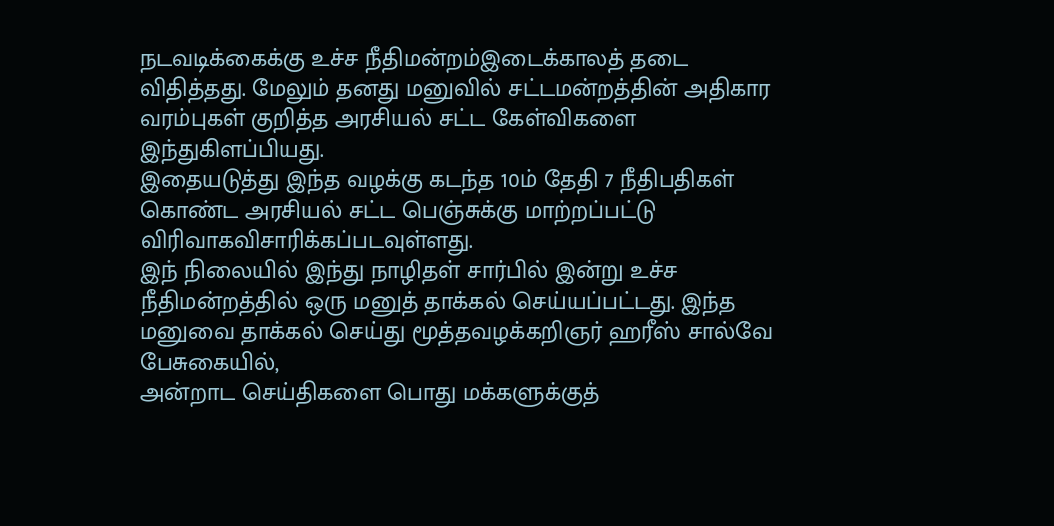நடவடிக்கைக்கு உச்ச நீதிமன்றம்இடைக்காலத் தடை விதித்தது. மேலும் தனது மனுவில் சட்டமன்றத்தின் அதிகார வரம்புகள் குறித்த அரசியல் சட்ட கேள்விகளை இந்துகிளப்பியது.
இதையடுத்து இந்த வழக்கு கடந்த 10ம் தேதி 7 நீதிபதிகள் கொண்ட அரசியல் சட்ட பெஞ்சுக்கு மாற்றப்பட்டு விரிவாகவிசாரிக்கப்படவுள்ளது.
இந் நிலையில் இந்து நாழிதள் சார்பில் இன்று உச்ச நீதிமன்றத்தில் ஒரு மனுத் தாக்கல் செய்யப்பட்டது. இந்த மனுவை தாக்கல் செய்து மூத்தவழக்கறிஞர் ஹரீஸ் சால்வே பேசுகையில்,
அன்றாட செய்திகளை பொது மக்களுக்குத்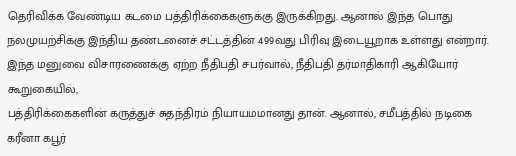தெரிவிக்க வேண்டிய கடமை பத்திரிக்கைகளுக்கு இருக்கிறது. ஆனால் இந்த பொது நலமுயற்சிக்கு இந்திய தண்டனைச் சட்டத்தின் 499வது பிரிவு இடையூறாக உள்ளது என்றார்.
இந்த மனுவை விசாரணைக்கு ஏற்ற நீதிபதி சபர்வால், நீதிபதி தர்மாதிகாரி ஆகியோர் கூறுகையில்,
பத்திரிக்கைகளின் கருத்துச் சுதந்திரம் நியாயமமானது தான். ஆனால், சமீபத்தில் நடிகை கரீனா கபூர்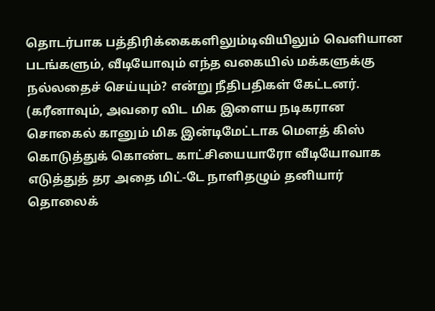தொடர்பாக பத்திரிக்கைகளிலும்டிவியிலும் வெளியான படங்களும், வீடியோவும் எந்த வகையில் மக்களுக்கு நல்லதைச் செய்யும்? என்று நீதிபதிகள் கேட்டனர்.
(கரீனாவும், அவரை விட மிக இளைய நடிகரான சொகைல் கானும் மிக இன்டிமேட்டாக மெளத் கிஸ் கொடுத்துக் கொண்ட காட்சியையாரோ வீடியோவாக எடுத்துத் தர அதை மிட்-டே நாளிதழும் தனியார் தொலைக்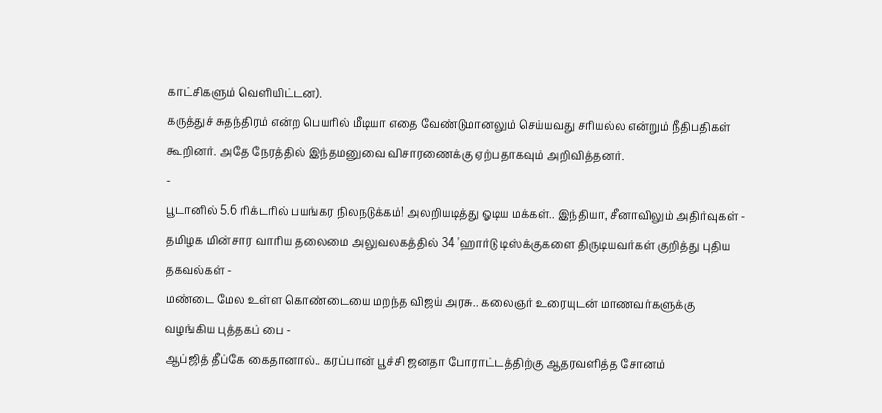காட்சிகளும் வெளியிட்டன).
கருத்துச் சுதந்திரம் என்ற பெயரில் மீடியா எதை வேண்டுமானலும் செய்யவது சரியல்ல என்றும் நீதிபதிகள் கூறினர். அதே நேரத்தில் இந்தமனுவை விசாரணைக்கு ஏற்பதாகவும் அறிவித்தனர்.
-
பூடானில் 5.6 ரிக்டரில் பயங்கர நிலநடுக்கம்! அலறியடித்து ஓடிய மக்கள்.. இந்தியா, சீனாவிலும் அதிர்வுகள் -
தமிழக மின்சார வாரிய தலைமை அலுவலகத்தில் 34 'ஹார்டு டிஸ்க்குகளை திருடியவர்கள் குறித்து புதிய தகவல்கள் -
மண்டை மேல உள்ள கொண்டையை மறந்த விஜய் அரசு.. கலைஞர் உரையுடன் மாணவர்களுக்கு வழங்கிய புத்தகப் பை -
ஆப்ஜித் தீப்கே கைதானால்.. கரப்பான் பூச்சி ஜனதா போராட்டத்திற்கு ஆதரவளித்த சோனம்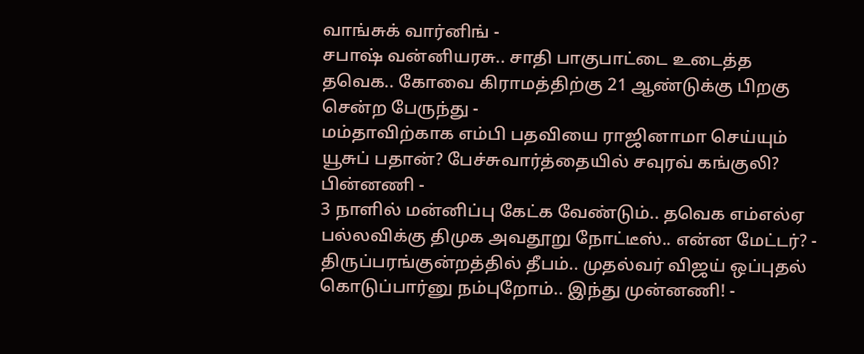வாங்சுக் வார்னிங் -
சபாஷ் வன்னியரசு.. சாதி பாகுபாட்டை உடைத்த தவெக.. கோவை கிராமத்திற்கு 21 ஆண்டுக்கு பிறகு சென்ற பேருந்து -
மம்தாவிற்காக எம்பி பதவியை ராஜினாமா செய்யும் யூசுப் பதான்? பேச்சுவார்த்தையில் சவுரவ் கங்குலி? பின்னணி -
3 நாளில் மன்னிப்பு கேட்க வேண்டும்.. தவெக எம்எல்ஏ பல்லவிக்கு திமுக அவதூறு நோட்டீஸ்.. என்ன மேட்டர்? -
திருப்பரங்குன்றத்தில் தீபம்.. முதல்வர் விஜய் ஒப்புதல் கொடுப்பார்னு நம்புறோம்.. இந்து முன்னணி! -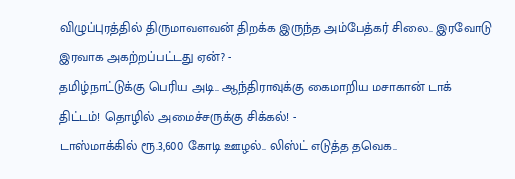விழுப்புரத்தில் திருமாவளவன் திறக்க இருந்த அம்பேத்கர் சிலை.. இரவோடு இரவாக அகற்றப்பட்டது ஏன்? -
தமிழ்நாட்டுக்கு பெரிய அடி.. ஆந்திராவுக்கு கைமாறிய மசாகான் டாக் திட்டம்! தொழில் அமைச்சருக்கு சிக்கல்! -
டாஸ்மாக்கில் ரூ.3,600 கோடி ஊழல்.. லிஸ்ட் எடுத்த தவெக..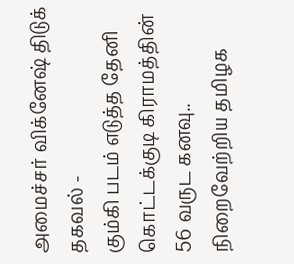அமைச்சர் விக்னேஷ் திடுக் தகவல் -
கும்கி படம் எடுத்த தேனி கொட்டக்குடி கிராமத்தின் 56 வருட கனவு.. நிறைவேற்றிய தமிழக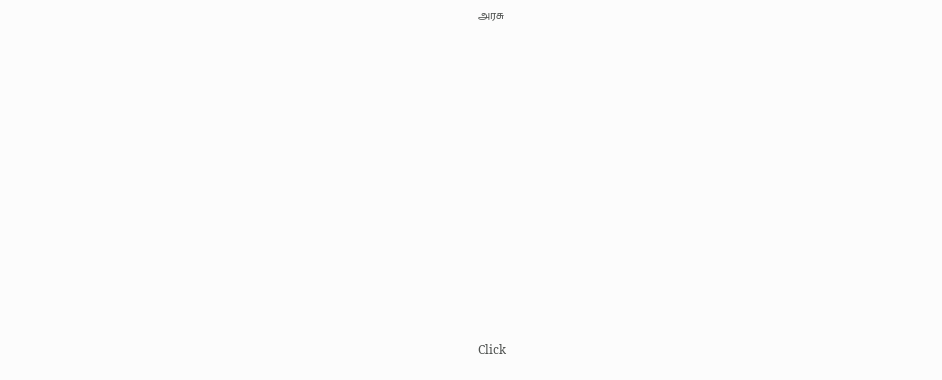அரசு












Click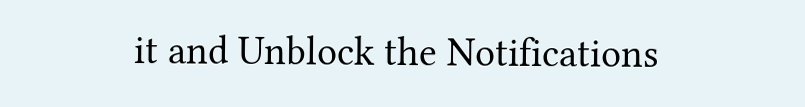it and Unblock the Notifications